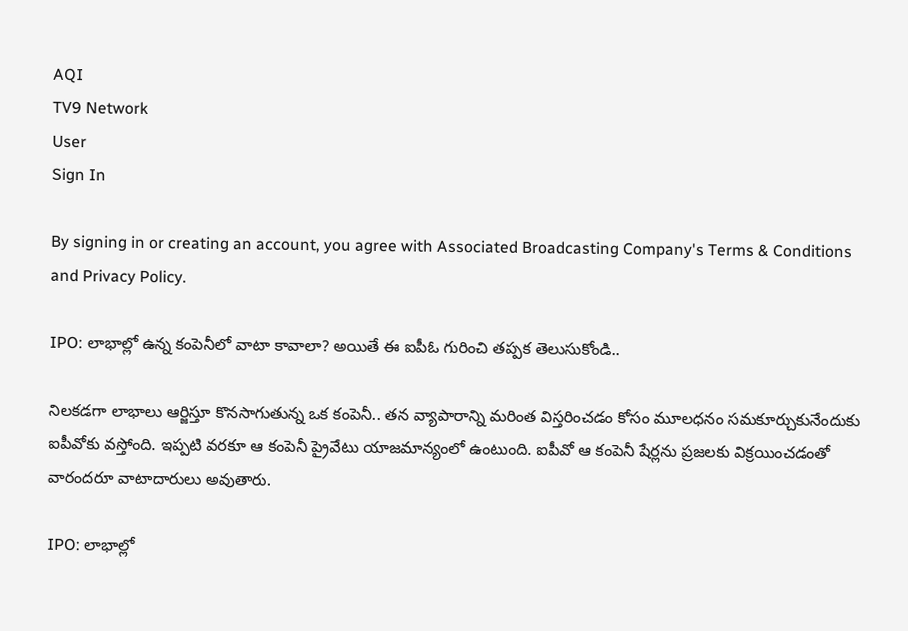AQI
TV9 Network
User
Sign In

By signing in or creating an account, you agree with Associated Broadcasting Company's Terms & Conditions and Privacy Policy.

IPO: లాభాల్లో ఉన్న కంపెనీలో వాటా కావాలా? అయితే ఈ ఐపీఓ గురించి తప్పక తెలుసుకోండి..

నిలకడగా లాభాలు ఆర్జిస్తూ కొనసాగుతున్న ఒక కంపెనీ.. తన వ్యాపారాన్ని మరింత విస్తరించడం కోసం మూలధనం సమకూర్చుకునేందుకు ఐపీవోకు వస్తోంది. ఇప్పటి వరకూ ఆ కంపెనీ ప్రైవేటు యాజమాన్యంలో ఉంటుంది. ఐపీవో ఆ కంపెనీ షేర్లను ప్రజలకు విక్రయించడంతో వారందరూ వాటాదారులు అవుతారు.

IPO: లాభాల్లో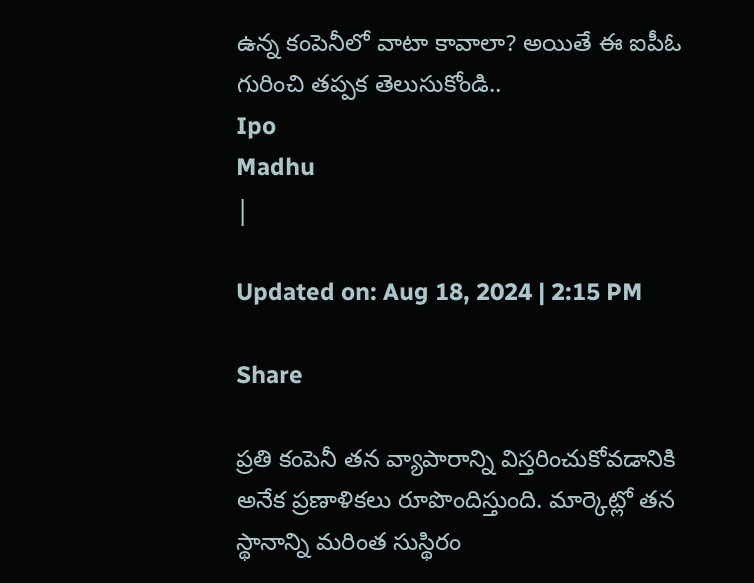ఉన్న కంపెనీలో వాటా కావాలా? అయితే ఈ ఐపీఓ గురించి తప్పక తెలుసుకోండి..
Ipo
Madhu
|

Updated on: Aug 18, 2024 | 2:15 PM

Share

ప్రతి కంపెనీ తన వ్యాపారాన్ని విస్తరించుకోవడానికి అనేక ప్రణాళికలు రూపొందిస్తుంది. మార్కెట్లో తన స్థానాన్ని మరింత సుస్థిరం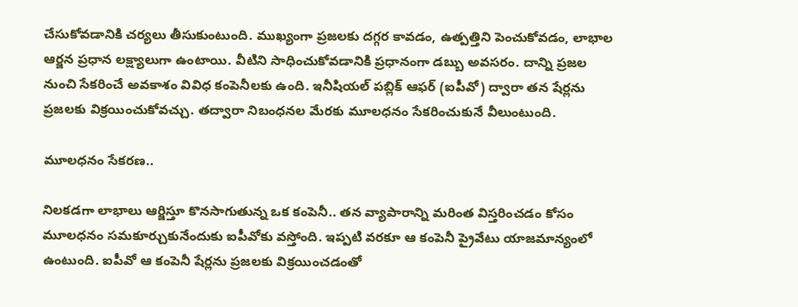చేసుకోవడానికి చర్యలు తీసుకుంటుంది. ముఖ్యంగా ప్రజలకు దగ్గర కావడం, ఉత్పత్తిని పెంచుకోవడం, లాభాల ఆర్జన ప్రధాన లక్ష్యాలుగా ఉంటాయి. వీటిని సాధించుకోవడానికి ప్రధానంగా డబ్బు అవసరం. దాన్ని ప్రజల నుంచి సేకరించే అవకాశం వివిధ కంపెనీలకు ఉంది. ఇనీషియల్ పబ్లిక్ ఆఫర్ (ఐపీవో) ద్వారా తన షేర్లను ప్రజలకు విక్రయించుకోవచ్చు. తద్వారా నిబంధనల మేరకు మూలధనం సేకరించుకునే వీలుంటుంది.

మూలధనం సేకరణ..

నిలకడగా లాభాలు ఆర్జిస్తూ కొనసాగుతున్న ఒక కంపెనీ.. తన వ్యాపారాన్ని మరింత విస్తరించడం కోసం మూలధనం సమకూర్చుకునేందుకు ఐపీవోకు వస్తోంది. ఇప్పటి వరకూ ఆ కంపెనీ ప్రైవేటు యాజమాన్యంలో ఉంటుంది. ఐపీవో ఆ కంపెనీ షేర్లను ప్రజలకు విక్రయించడంతో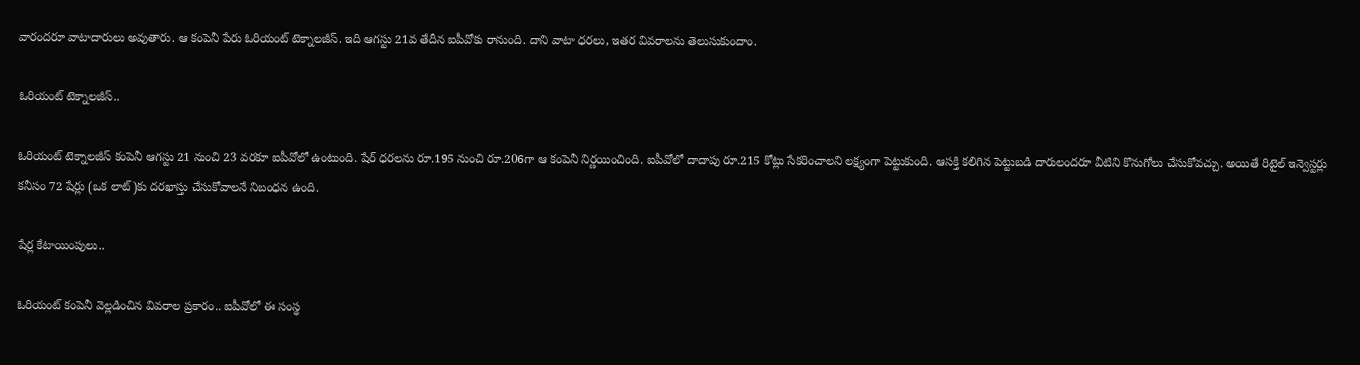వారందరూ వాటాదారులు అవుతారు. ఆ కంపెనీ పేరు ఓరియంట్ టెక్నాలజీస్. ఇది ఆగస్టు 21వ తేదీన ఐపీవోకు రానుంది. దాని వాటా ధరలు, ఇతర వివరాలను తెలుసుకుందాం.

ఓరియంట్ టెక్నాలజీస్..

ఓరియంట్ టెక్నాలజీస్ కంపెనీ ఆగస్టు 21 నుంచి 23 వరకూ ఐపీవోలో ఉంటుంది. షేర్ ధరలను రూ.195 నుంచి రూ.206గా ఆ కంపెనీ నిర్ణయించింది. ఐపీవోలో దాదాపు రూ.215 కోట్లు సేకరించాలని లక్ష్యంగా పెట్టుకుంది. ఆసక్తి కలిగిన పెట్టుబడి దారులందరూ వీటిని కొనుగోలు చేసుకోవచ్చు. అయితే రిటైల్ ఇన్వెస్టర్లు కనీసం 72 షేర్లు (ఒక లాట్)కు దరఖాస్తు చేసుకోవాలనే నిబంధన ఉంది.

షేర్ల కేటాయింపులు..

ఓరియంట్ కంపెనీ వెల్లడించిన వివరాల ప్రకారం.. ఐపీవోలో ఈ సంస్థ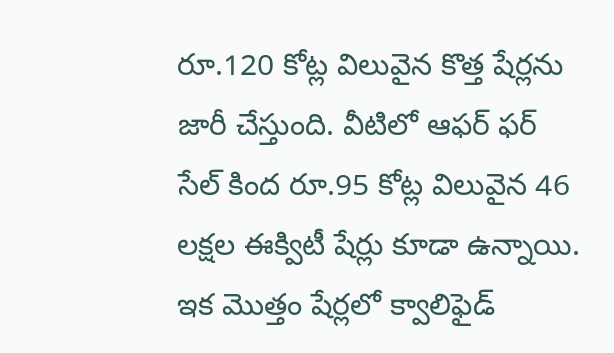రూ.120 కోట్ల విలువైన కొత్త షేర్లను జారీ చేస్తుంది. వీటిలో ఆఫర్ ఫర్ సేల్ కింద రూ.95 కోట్ల విలువైన 46 లక్షల ఈక్విటీ షేర్లు కూడా ఉన్నాయి. ఇక మొత్తం షేర్లలో క్వాలిఫైడ్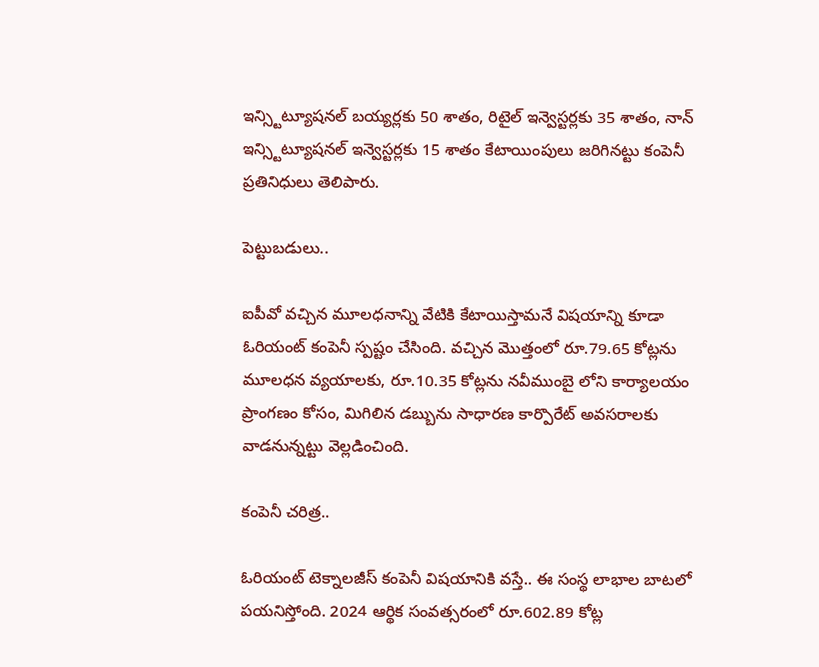ఇన్స్టిట్యూషనల్ బయ్యర్లకు 50 శాతం, రిటైల్ ఇన్వెస్టర్లకు 35 శాతం, నాన్ ఇన్స్టిట్యూషనల్ ఇన్వెస్టర్లకు 15 శాతం కేటాయింపులు జరిగినట్టు కంపెనీ ప్రతినిధులు తెలిపారు.

పెట్టుబడులు..

ఐపీవో వచ్చిన మూలధనాన్ని వేటికి కేటాయిస్తామనే విషయాన్ని కూడా ఓరియంట్ కంపెనీ స్పష్టం చేసింది. వచ్చిన మొత్తంలో రూ.79.65 కోట్లను మూలధన వ్యయాలకు, రూ.10.35 కోట్లను నవీముంబై లోని కార్యాలయం ప్రాంగణం కోసం, మిగిలిన డబ్బును సాధారణ కార్పొరేట్ అవసరాలకు వాడనున్నట్టు వెల్లడించింది.

కంపెనీ చరిత్ర..

ఓరియంట్ టెక్నాలజీస్ కంపెనీ విషయానికి వస్తే.. ఈ సంస్థ లాభాల బాటలో పయనిస్తోంది. 2024 ఆర్థిక సంవత్సరంలో రూ.602.89 కోట్ల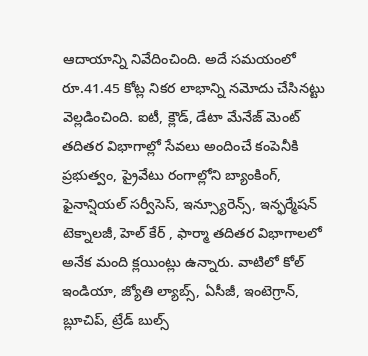ఆదాయాన్ని నివేదించింది. అదే సమయంలో రూ.41.45 కోట్ల నికర లాభాన్ని నమోదు చేసినట్టు వెల్లడించింది. ఐటీ, క్లౌడ్, డేటా మేనేజ్ మెంట్ తదితర విభాగాల్లో సేవలు అందించే కంపెనీకి ప్రభుత్వం, ప్రైవేటు రంగాల్లోని బ్యాంకింగ్, ఫైనాన్షియల్ సర్వీసెస్, ఇన్స్యూరెన్స్, ఇన్ఫర్మేషన్ టెక్నాలజీ, హెల్ కేర్ , ఫార్మా తదితర విభాగాలలో అనేక మంది క్లయింట్లు ఉన్నారు. వాటిలో కోల్ ఇండియా, జ్యోతి ల్యాబ్స్, ఏసీజీ, ఇంటెగ్రాన్, బ్లూచిప్, ట్రేడ్ బుల్స్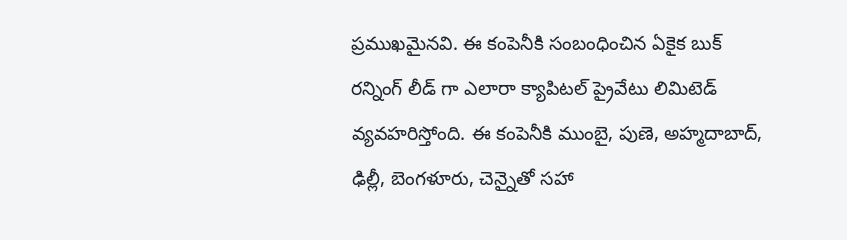ప్రముఖమైనవి. ఈ కంపెనీకి సంబంధించిన ఏకైక బుక్ రన్నింగ్ లీడ్ గా ఎలారా క్యాపిటల్ ప్రైవేటు లిమిటెడ్ వ్యవహరిస్తోంది. ఈ కంపెనీకి ముంబై, పుణె, అహ్మదాబాద్, ఢిల్లీ, బెంగళూరు, చెన్నైతో సహా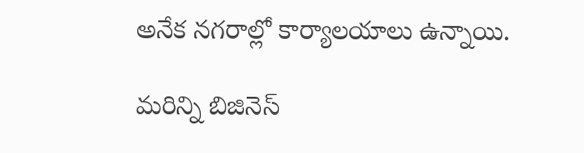అనేక నగరాల్లో కార్యాలయాలు ఉన్నాయి.

మరిన్ని బిజినెస్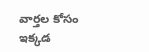వార్తల కోసం ఇక్కడ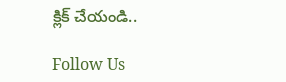క్లిక్ చేయండి..

Follow Us